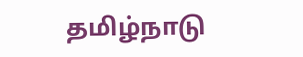தமிழ்நாடு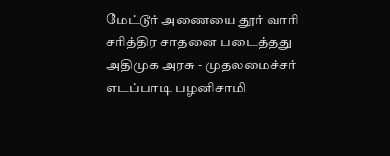மேட்டூர் அணையை தூர் வாரி சரித்திர சாதனை படைத்தது அதிமுக அரசு - முதலமைச்சர் எடப்பாடி பழனிசாமி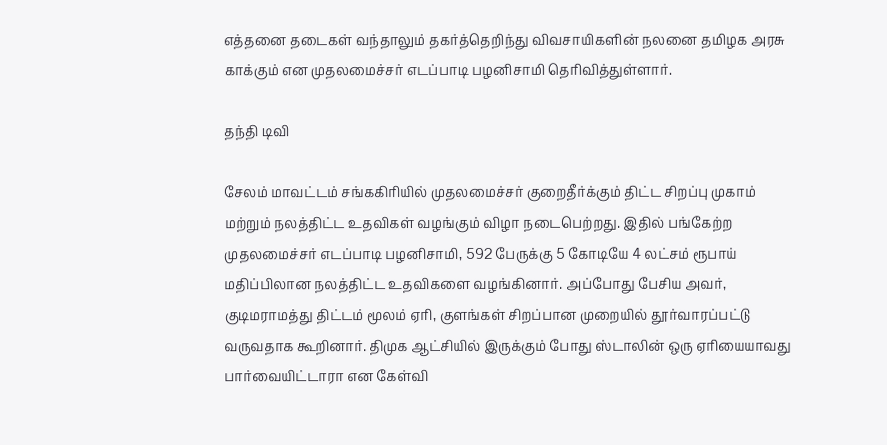எத்தனை தடைகள் வந்தாலும் தகர்த்தெறிந்து விவசாயிகளின் நலனை தமிழக அரசு காக்கும் என முதலமைச்சர் எடப்பாடி பழனிசாமி தெரிவித்துள்ளார்.

தந்தி டிவி

சேலம் மாவட்டம் சங்ககிரியில் முதலமைச்சர் குறைதீர்க்கும் திட்ட சிறப்பு முகாம் மற்றும் நலத்திட்ட உதவிகள் வழங்கும் விழா நடைபெற்றது. இதில் பங்கேற்ற முதலமைச்சர் எடப்பாடி பழனிசாமி, 592 பேருக்கு 5 கோடியே 4 லட்சம் ரூபாய் மதிப்பிலான நலத்திட்ட உதவிகளை வழங்கினார். அப்போது பேசிய அவர், குடிமராமத்து திட்டம் மூலம் ஏரி, குளங்கள் சிறப்பான முறையில் தூர்வாரப்பட்டு வருவதாக கூறினார். திமுக ஆட்சியில் இருக்கும் போது ஸ்டாலின் ஒரு ஏரியையாவது பார்வையிட்டாரா என கேள்வி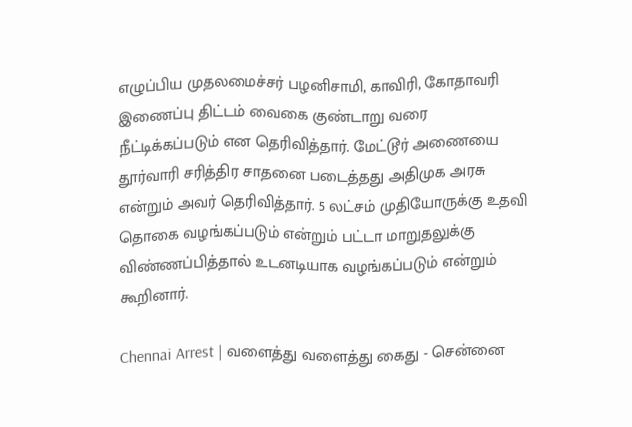எழுப்பிய முதலமைச்சர் பழனிசாமி, காவிரி, கோதாவரி இணைப்பு திட்டம் வைகை குண்டாறு வரை நீட்டிக்கப்படும் என தெரிவித்தார். மேட்டூர் அணையை தூர்வாரி சரித்திர சாதனை படைத்தது அதிமுக அரசு என்றும் அவர் தெரிவித்தார். 5 லட்சம் முதியோருக்கு உதவி தொகை வழங்கப்படும் என்றும் பட்டா மாறுதலுக்கு விண்ணப்பித்தால் உடனடியாக வழங்கப்படும் என்றும் கூறினார்.

Chennai Arrest | வளைத்து வளைத்து கைது - சென்னை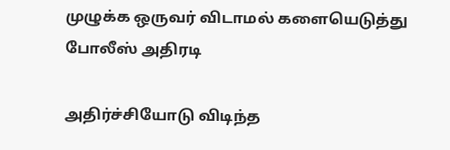முழுக்க ஒருவர் விடாமல் களையெடுத்து போலீஸ் அதிரடி

அதிர்ச்சியோடு விடிந்த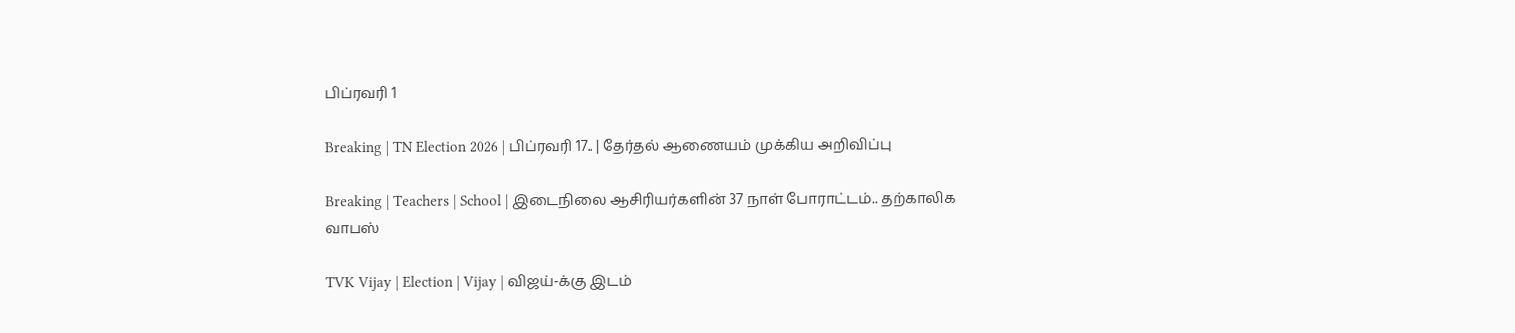பிப்ரவரி 1

Breaking | TN Election 2026 | பிப்ரவரி 17.. | தேர்தல் ஆணையம் முக்கிய அறிவிப்பு

Breaking | Teachers | School | இடைநிலை ஆசிரியர்களின் 37 நாள் போராட்டம்.. தற்காலிக வாபஸ்

TVK Vijay | Election | Vijay | விஜய்-க்கு இடம்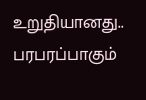உறுதியானது.. பரபரப்பாகும்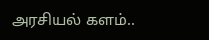அரசியல் களம்..